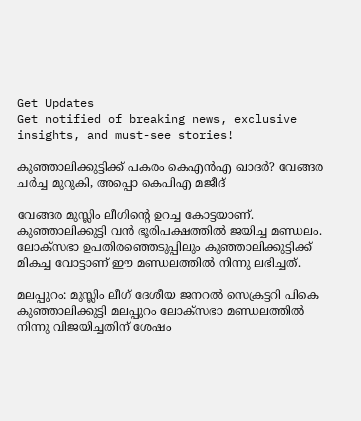Get Updates
Get notified of breaking news, exclusive insights, and must-see stories!

കുഞ്ഞാലിക്കുട്ടിക്ക് പകരം കെഎന്‍എ ഖാദര്‍? വേങ്ങര ചര്‍ച്ച മുറുകി, അപ്പൊ കെപിഎ മജീദ്

വേങ്ങര മുസ്ലിം ലീഗിന്റെ ഉറച്ച കോട്ടയാണ്. കുഞ്ഞാലിക്കുട്ടി വന്‍ ഭൂരിപക്ഷത്തില്‍ ജയിച്ച മണ്ഡലം. ലോക്‌സഭാ ഉപതിരഞ്ഞെടുപ്പിലും കുഞ്ഞാലിക്കുട്ടിക്ക് മികച്ച വോട്ടാണ് ഈ മണ്ഡലത്തില്‍ നിന്നു ലഭിച്ചത്.

മലപ്പുറം: മുസ്ലിം ലീഗ് ദേശീയ ജനറല്‍ സെക്രട്ടറി പികെ കുഞ്ഞാലിക്കുട്ടി മലപ്പുറം ലോക്‌സഭാ മണ്ഡലത്തില്‍ നിന്നു വിജയിച്ചതിന് ശേഷം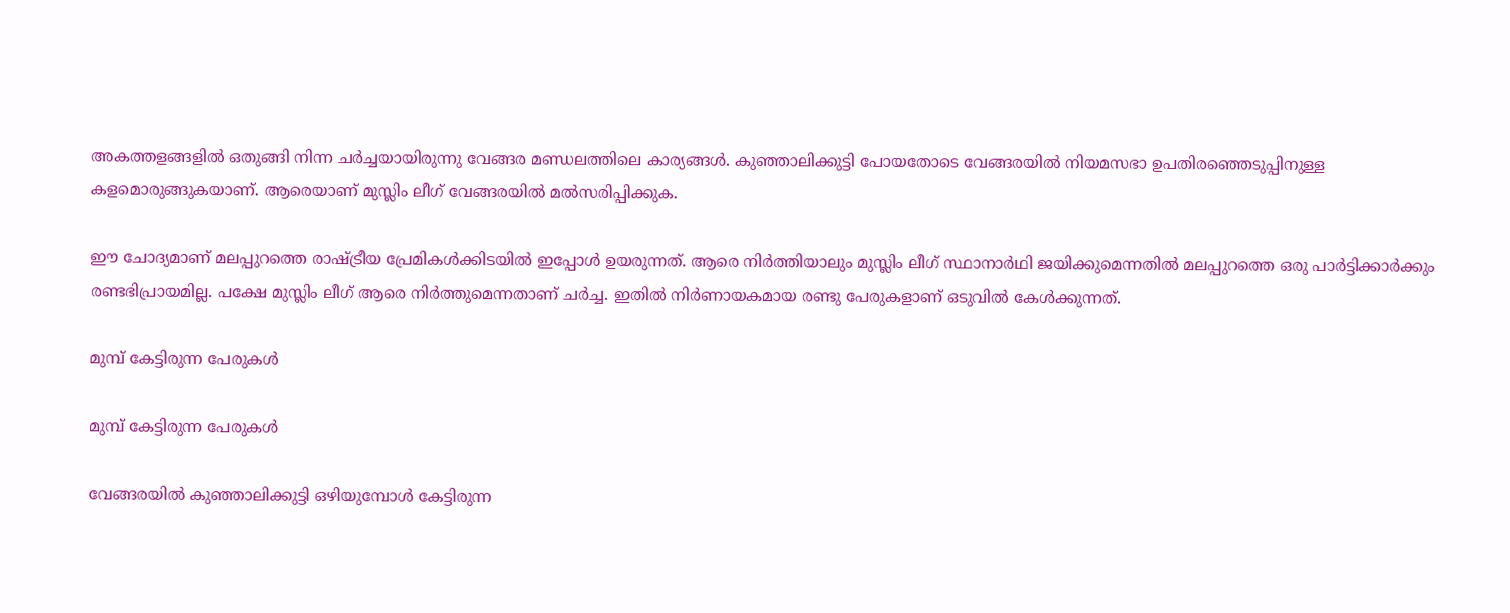അകത്തളങ്ങളില്‍ ഒതുങ്ങി നിന്ന ചര്‍ച്ചയായിരുന്നു വേങ്ങര മണ്ഡലത്തിലെ കാര്യങ്ങള്‍. കുഞ്ഞാലിക്കുട്ടി പോയതോടെ വേങ്ങരയില്‍ നിയമസഭാ ഉപതിരഞ്ഞെടുപ്പിനുള്ള കളമൊരുങ്ങുകയാണ്. ആരെയാണ് മുസ്ലിം ലീഗ് വേങ്ങരയില്‍ മല്‍സരിപ്പിക്കുക.

ഈ ചോദ്യമാണ് മലപ്പുറത്തെ രാഷ്ട്രീയ പ്രേമികള്‍ക്കിടയില്‍ ഇപ്പോള്‍ ഉയരുന്നത്. ആരെ നിര്‍ത്തിയാലും മുസ്ലിം ലീഗ് സ്ഥാനാര്‍ഥി ജയിക്കുമെന്നതില്‍ മലപ്പുറത്തെ ഒരു പാര്‍ട്ടിക്കാര്‍ക്കും രണ്ടഭിപ്രായമില്ല. പക്ഷേ മുസ്ലിം ലീഗ് ആരെ നിര്‍ത്തുമെന്നതാണ് ചര്‍ച്ച. ഇതില്‍ നിര്‍ണായകമായ രണ്ടു പേരുകളാണ് ഒടുവില്‍ കേള്‍ക്കുന്നത്.

മുമ്പ് കേട്ടിരുന്ന പേരുകള്‍

മുമ്പ് കേട്ടിരുന്ന പേരുകള്‍

വേങ്ങരയില്‍ കുഞ്ഞാലിക്കുട്ടി ഒഴിയുമ്പോള്‍ കേട്ടിരുന്ന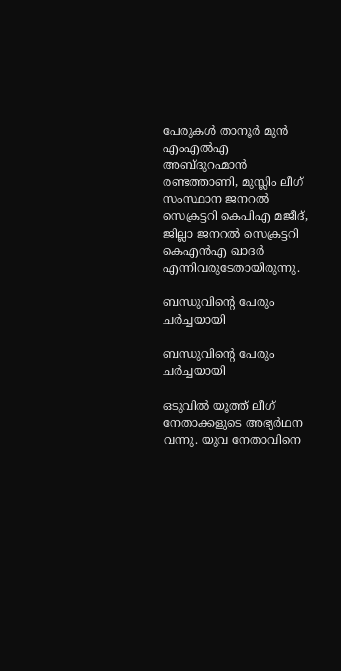പേരുകള്‍ താനൂര്‍ മുന്‍ എംഎല്‍എ അബ്ദുറഹ്മാന്‍ രണ്ടത്താണി, മുസ്ലിം ലീഗ് സംസ്ഥാന ജനറല്‍ സെക്രട്ടറി കെപിഎ മജീദ്, ജില്ലാ ജനറല്‍ സെക്രട്ടറി കെഎന്‍എ ഖാദര്‍ എന്നിവരുടേതായിരുന്നു.

ബന്ധുവിന്റെ പേരും ചര്‍ച്ചയായി

ബന്ധുവിന്റെ പേരും ചര്‍ച്ചയായി

ഒടുവില്‍ യൂത്ത് ലീഗ് നേതാക്കളുടെ അഭ്യര്‍ഥന വന്നു. യുവ നേതാവിനെ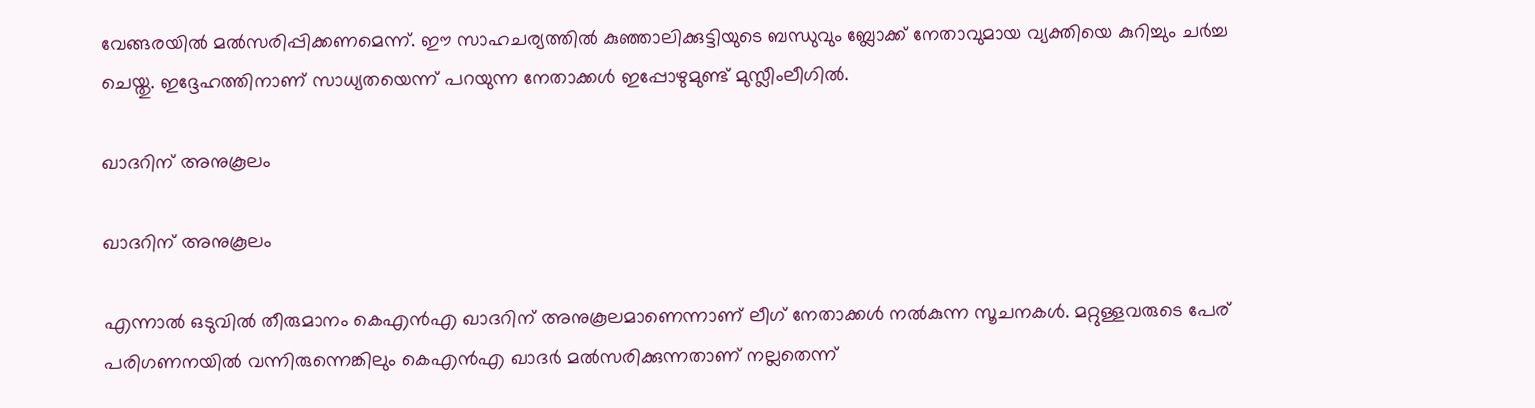വേങ്ങരയില്‍ മല്‍സരിപ്പിക്കണമെന്ന്. ഈ സാഹചര്യത്തില്‍ കുഞ്ഞാലിക്കുട്ടിയുടെ ബന്ധുവും ബ്ലോക്ക് നേതാവുമായ വ്യക്തിയെ കുറിച്ചും ചര്‍ച്ച ചെയ്തു. ഇദ്ദേഹത്തിനാണ് സാധ്യതയെന്ന് പറയുന്ന നേതാക്കള്‍ ഇപ്പോഴുമുണ്ട് മുസ്ലീംലീഗില്‍.

ഖാദറിന് അനുകൂലം

ഖാദറിന് അനുകൂലം

എന്നാല്‍ ഒടുവില്‍ തീരുമാനം കെഎന്‍എ ഖാദറിന് അനുകൂലമാണെന്നാണ് ലീഗ് നേതാക്കള്‍ നല്‍കുന്ന സൂചനകള്‍. മറ്റുള്ളവരുടെ പേര് പരിഗണനയില്‍ വന്നിരുന്നെങ്കിലും കെഎന്‍എ ഖാദര്‍ മല്‍സരിക്കുന്നതാണ് നല്ലതെന്ന്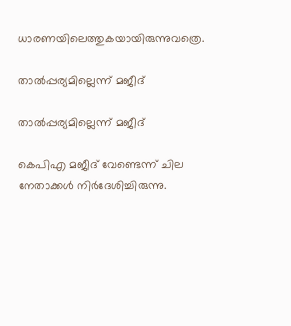ധാരണയിലെത്തുകയായിരുന്നുവത്രെ.

താല്‍പ്പര്യമില്ലെന്ന് മജീദ്

താല്‍പ്പര്യമില്ലെന്ന് മജീദ്

കെപിഎ മജീദ് വേണ്ടെന്ന് ചില നേതാക്കള്‍ നിര്‍ദേശിച്ചിരുന്നു.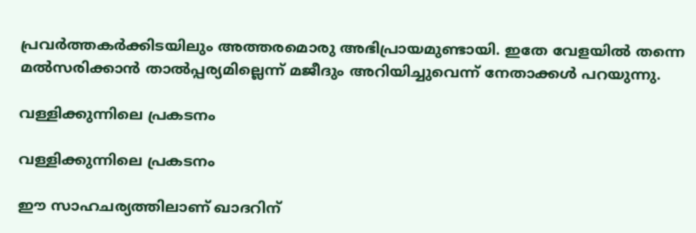പ്രവര്‍ത്തകര്‍ക്കിടയിലും അത്തരമൊരു അഭിപ്രായമുണ്ടായി. ഇതേ വേളയില്‍ തന്നെ മല്‍സരിക്കാന്‍ താല്‍പ്പര്യമില്ലെന്ന് മജീദും അറിയിച്ചുവെന്ന് നേതാക്കള്‍ പറയുന്നു.

വള്ളിക്കുന്നിലെ പ്രകടനം

വള്ളിക്കുന്നിലെ പ്രകടനം

ഈ സാഹചര്യത്തിലാണ് ഖാദറിന്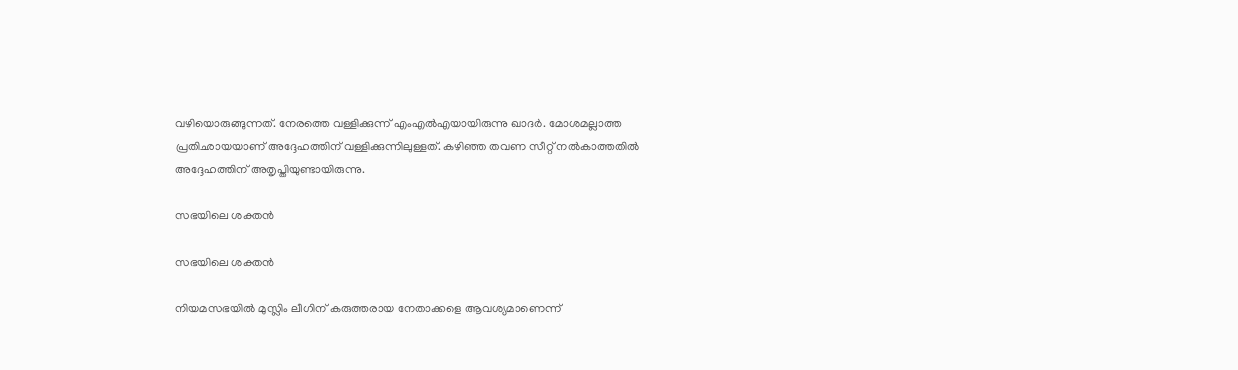വഴിയൊരുങ്ങുന്നത്. നേരത്തെ വള്ളിക്കുന്ന് എംഎല്‍എയായിരുന്നു ഖാദര്‍. മോശമല്ലാത്ത പ്രതിഛായയാണ് അദ്ദേഹത്തിന് വള്ളിക്കുന്നിലുള്ളത്. കഴിഞ്ഞ തവണ സീറ്റ് നല്‍കാത്തതില്‍ അദ്ദേഹത്തിന് അതൃപ്തിയുണ്ടായിരുന്നു.

സഭയിലെ ശക്തന്‍

സഭയിലെ ശക്തന്‍

നിയമസഭയില്‍ മുസ്ലിം ലീഗിന് കരുത്തരായ നേതാക്കളെ ആവശ്യമാണെന്ന്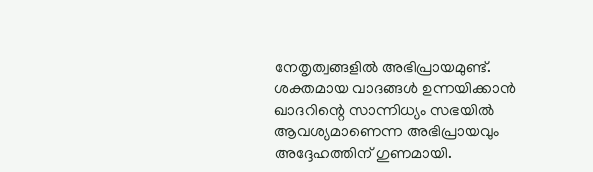നേതൃത്വങ്ങളില്‍ അഭിപ്രായമുണ്ട്. ശക്തമായ വാദങ്ങള്‍ ഉന്നയിക്കാന്‍ ഖാദറിന്റെ സാന്നിധ്യം സഭയില്‍ ആവശ്യമാണെന്ന അഭിപ്രായവും അദ്ദേഹത്തിന് ഗുണമായി.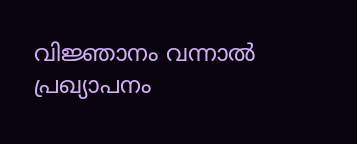വിജ്ഞാനം വന്നാല്‍ പ്രഖ്യാപനം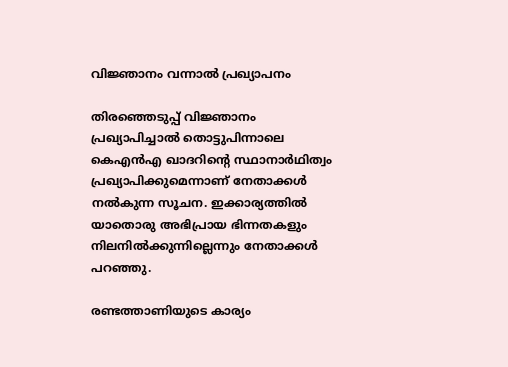വിജ്ഞാനം വന്നാല്‍ പ്രഖ്യാപനം

തിരഞ്ഞെടുപ്പ് വിജ്ഞാനം പ്രഖ്യാപിച്ചാല്‍ തൊട്ടുപിന്നാലെ കെഎന്‍എ ഖാദറിന്റെ സ്ഥാനാര്‍ഥിത്വം പ്രഖ്യാപിക്കുമെന്നാണ് നേതാക്കള്‍ നല്‍കുന്ന സൂചന. ഇക്കാര്യത്തില്‍ യാതൊരു അഭിപ്രായ ഭിന്നതകളും നിലനില്‍ക്കുന്നില്ലെന്നും നേതാക്കള്‍ പറഞ്ഞു.

രണ്ടത്താണിയുടെ കാര്യം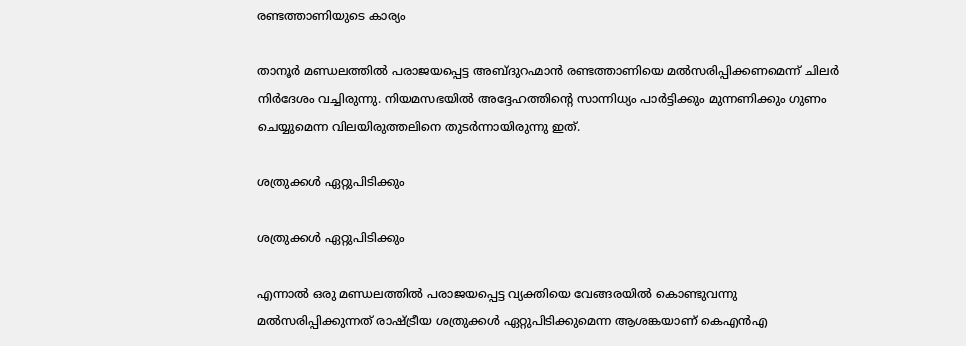രണ്ടത്താണിയുടെ കാര്യം

താനൂര്‍ മണ്ഡലത്തില്‍ പരാജയപ്പെട്ട അബ്ദുറഹ്മാന്‍ രണ്ടത്താണിയെ മല്‍സരിപ്പിക്കണമെന്ന് ചിലര്‍ നിര്‍ദേശം വച്ചിരുന്നു. നിയമസഭയില്‍ അദ്ദേഹത്തിന്റെ സാന്നിധ്യം പാര്‍ട്ടിക്കും മുന്നണിക്കും ഗുണം ചെയ്യുമെന്ന വിലയിരുത്തലിനെ തുടര്‍ന്നായിരുന്നു ഇത്.

ശത്രുക്കള്‍ ഏറ്റുപിടിക്കും

ശത്രുക്കള്‍ ഏറ്റുപിടിക്കും

എന്നാല്‍ ഒരു മണ്ഡലത്തില്‍ പരാജയപ്പെട്ട വ്യക്തിയെ വേങ്ങരയില്‍ കൊണ്ടുവന്നു മല്‍സരിപ്പിക്കുന്നത് രാഷ്ട്രീയ ശത്രുക്കള്‍ ഏറ്റുപിടിക്കുമെന്ന ആശങ്കയാണ് കെഎന്‍എ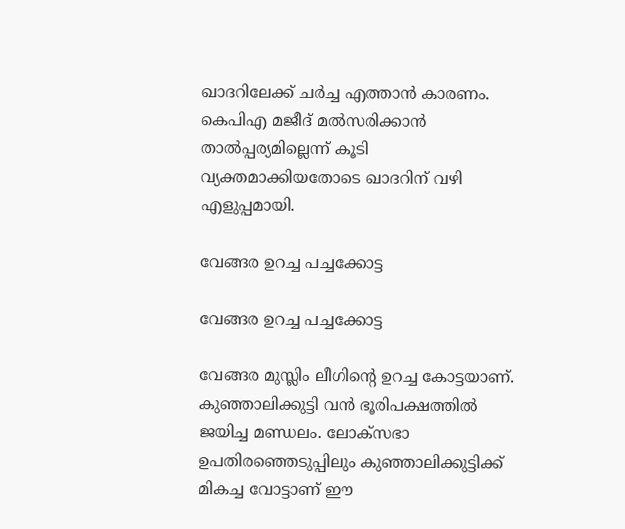ഖാദറിലേക്ക് ചര്‍ച്ച എത്താന്‍ കാരണം. കെപിഎ മജീദ് മല്‍സരിക്കാന്‍ താല്‍പ്പര്യമില്ലെന്ന് കൂടി വ്യക്തമാക്കിയതോടെ ഖാദറിന് വഴി എളുപ്പമായി.

വേങ്ങര ഉറച്ച പച്ചക്കോട്ട

വേങ്ങര ഉറച്ച പച്ചക്കോട്ട

വേങ്ങര മുസ്ലിം ലീഗിന്റെ ഉറച്ച കോട്ടയാണ്. കുഞ്ഞാലിക്കുട്ടി വന്‍ ഭൂരിപക്ഷത്തില്‍ ജയിച്ച മണ്ഡലം. ലോക്‌സഭാ ഉപതിരഞ്ഞെടുപ്പിലും കുഞ്ഞാലിക്കുട്ടിക്ക് മികച്ച വോട്ടാണ് ഈ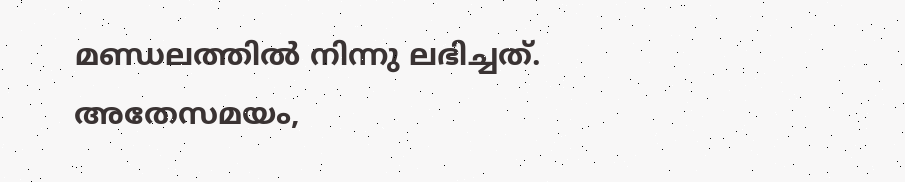മണ്ഡലത്തില്‍ നിന്നു ലഭിച്ചത്. അതേസമയം,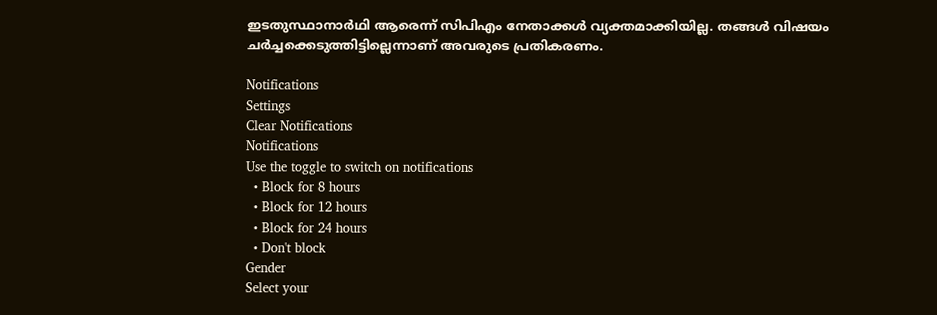ഇടതുസ്ഥാനാര്‍ഥി ആരെന്ന് സിപിഎം നേതാക്കള്‍ വ്യക്തമാക്കിയില്ല. തങ്ങള്‍ വിഷയം ചര്‍ച്ചക്കെടുത്തിട്ടില്ലെന്നാണ് അവരുടെ പ്രതികരണം.

Notifications
Settings
Clear Notifications
Notifications
Use the toggle to switch on notifications
  • Block for 8 hours
  • Block for 12 hours
  • Block for 24 hours
  • Don't block
Gender
Select your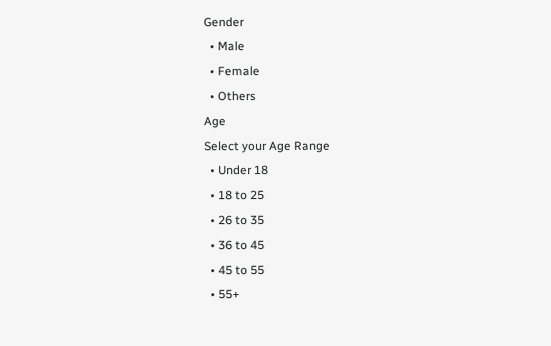Gender
  • Male
  • Female
  • Others
Age
Select your Age Range
  • Under 18
  • 18 to 25
  • 26 to 35
  • 36 to 45
  • 45 to 55
  • 55+